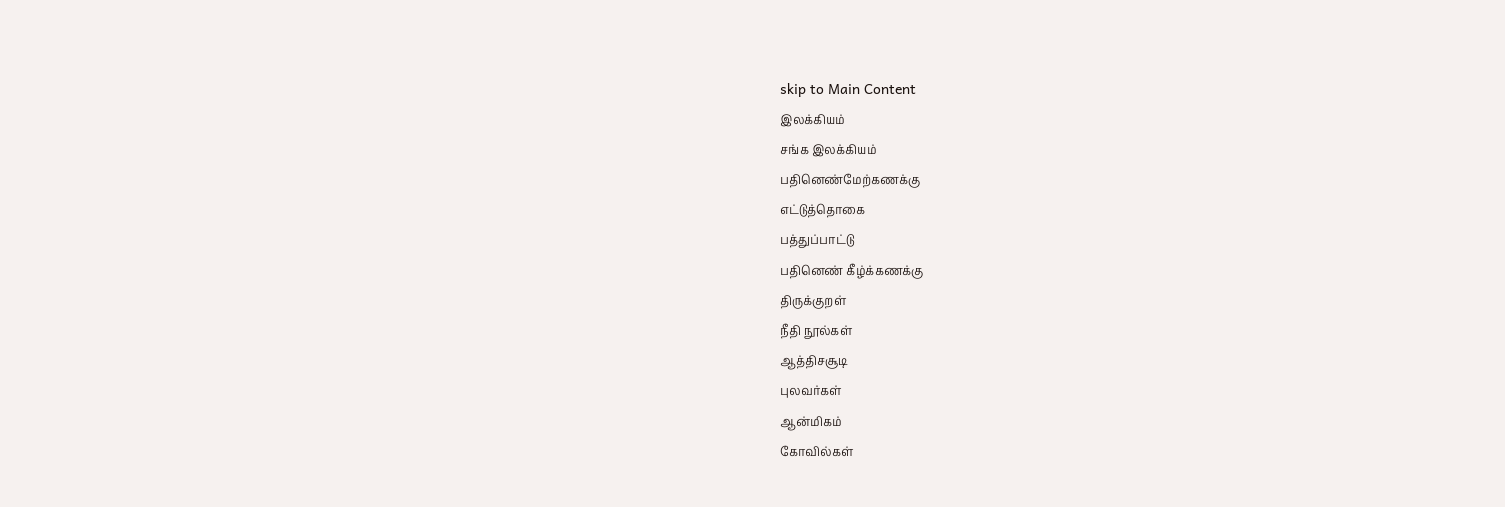skip to Main Content
இலக்கியம்
சங்க இலக்கியம்
பதினெண்மேற்கணக்கு
எட்டுத்தொகை
பத்துப்பாட்டு
பதினெண் கீழ்க்கணக்கு
திருக்குறள்
நீதி நூல்கள்
ஆத்திசசூடி
புலவர்கள்
ஆன்மிகம்
கோவில்கள்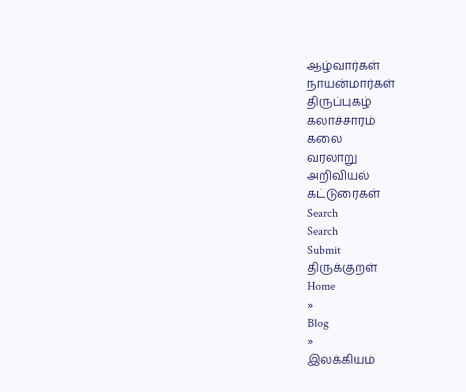ஆழ்வார்கள்
நாயன்மார்கள்
திருப்புகழ்
கலாச்சாரம்
கலை
வரலாறு
அறிவியல்
கட்டுரைகள்
Search
Search
Submit
திருக்குறள்
Home
»
Blog
»
இலக்கியம்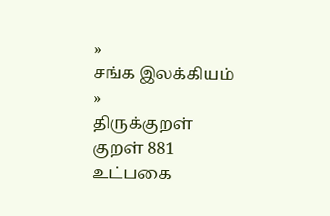»
சங்க இலக்கியம்
»
திருக்குறள்
குறள் 881
உட்பகை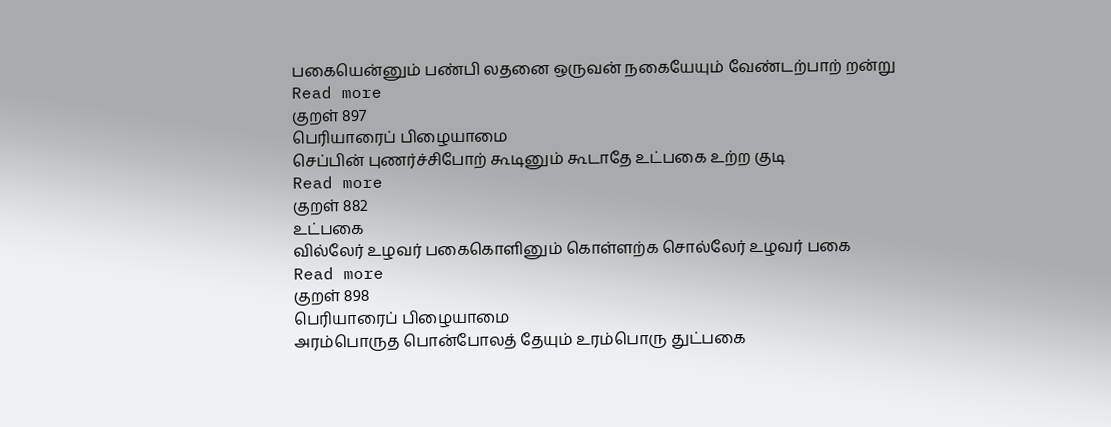பகையென்னும் பண்பி லதனை ஒருவன் நகையேயும் வேண்டற்பாற் றன்று
Read more
குறள் 897
பெரியாரைப் பிழையாமை
செப்பின் புணர்ச்சிபோற் கூடினும் கூடாதே உட்பகை உற்ற குடி
Read more
குறள் 882
உட்பகை
வில்லேர் உழவர் பகைகொளினும் கொள்ளற்க சொல்லேர் உழவர் பகை
Read more
குறள் 898
பெரியாரைப் பிழையாமை
அரம்பொருத பொன்போலத் தேயும் உரம்பொரு துட்பகை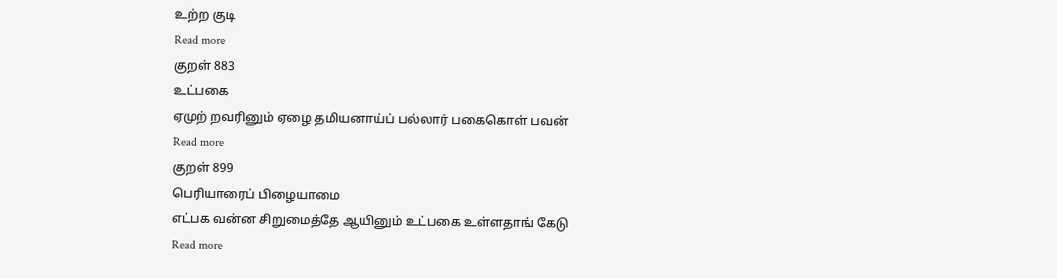உற்ற குடி
Read more
குறள் 883
உட்பகை
ஏமுற் றவரினும் ஏழை தமியனாய்ப் பல்லார் பகைகொள் பவன்
Read more
குறள் 899
பெரியாரைப் பிழையாமை
எட்பக வன்ன சிறுமைத்தே ஆயினும் உட்பகை உள்ளதாங் கேடு
Read more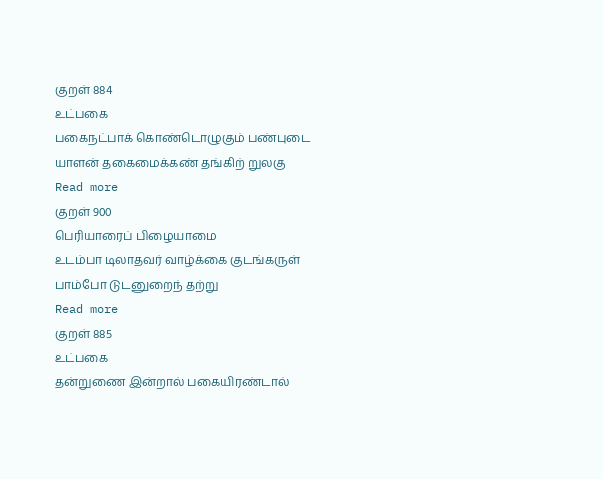குறள் 884
உட்பகை
பகைநட்பாக் கொண்டொழுகும் பண்புடை யாளன் தகைமைக்கண் தங்கிற் றுலகு
Read more
குறள் 900
பெரியாரைப் பிழையாமை
உடம்பா டிலாதவர் வாழ்க்கை குடங்கருள் பாம்போ டுடனுறைந் தற்று
Read more
குறள் 885
உட்பகை
தன்றுணை இன்றால் பகையிரண்டால்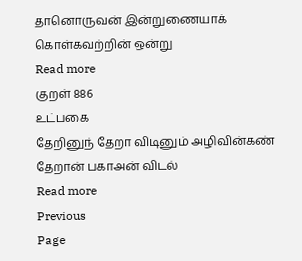தானொருவன் இன்றுணையாக் கொள்கவற்றின் ஒன்று
Read more
குறள் 886
உட்பகை
தேறினுந் தேறா விடினும் அழிவின்கண் தேறான் பகாஅன் விடல்
Read more
Previous
Page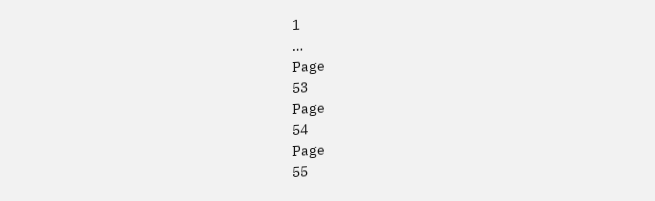1
…
Page
53
Page
54
Page
55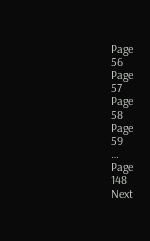Page
56
Page
57
Page
58
Page
59
…
Page
148
Next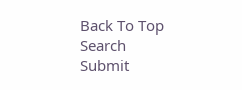Back To Top
Search
Submit